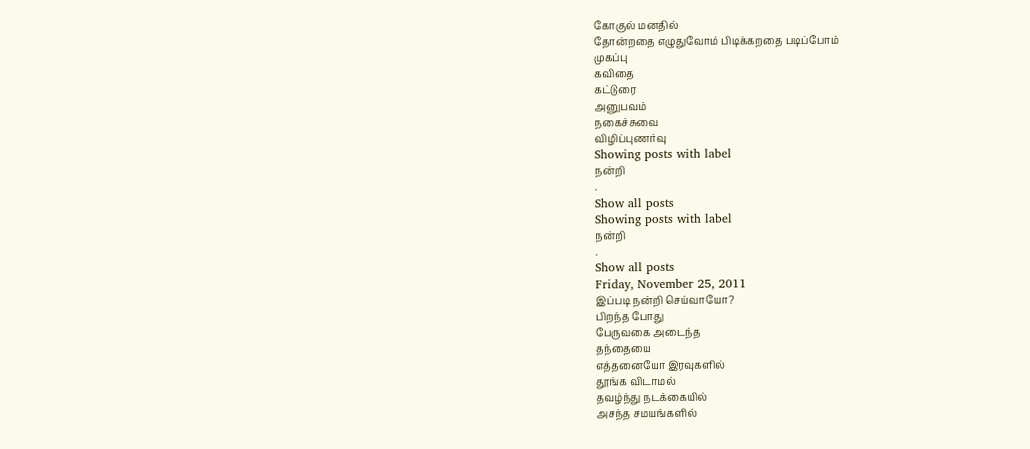கோகுல் மனதில்
தோன்றதை எழுதுவோம் பிடிக்கறதை படிப்போம்
முகப்பு
கவிதை
கட்டுரை
அனுபவம்
நகைச்சுவை
விழிப்புணர்வு
Showing posts with label
நன்றி
.
Show all posts
Showing posts with label
நன்றி
.
Show all posts
Friday, November 25, 2011
இப்படி நன்றி செய்வாயோ?
பிறந்த போது
பேருவகை அடைந்த
தந்தையை
எத்தனையோ இரவுகளில்
தூங்க விடாமல்
தவழ்ந்து நடக்கையில்
அசந்த சமயங்களில்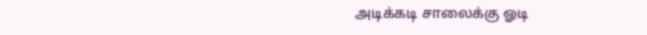அடிக்கடி சாலைக்கு ஓடி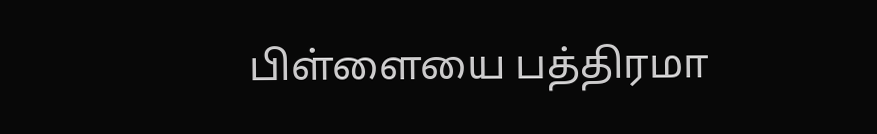பிள்ளையை பத்திரமா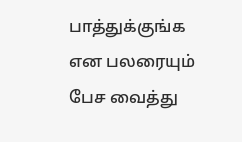பாத்துக்குங்க
என பலரையும் பேச வைத்து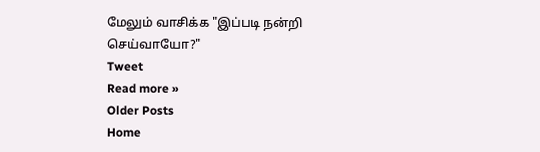மேலும் வாசிக்க "இப்படி நன்றி செய்வாயோ?"
Tweet
Read more »
Older Posts
Home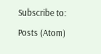Subscribe to:
Posts (Atom)